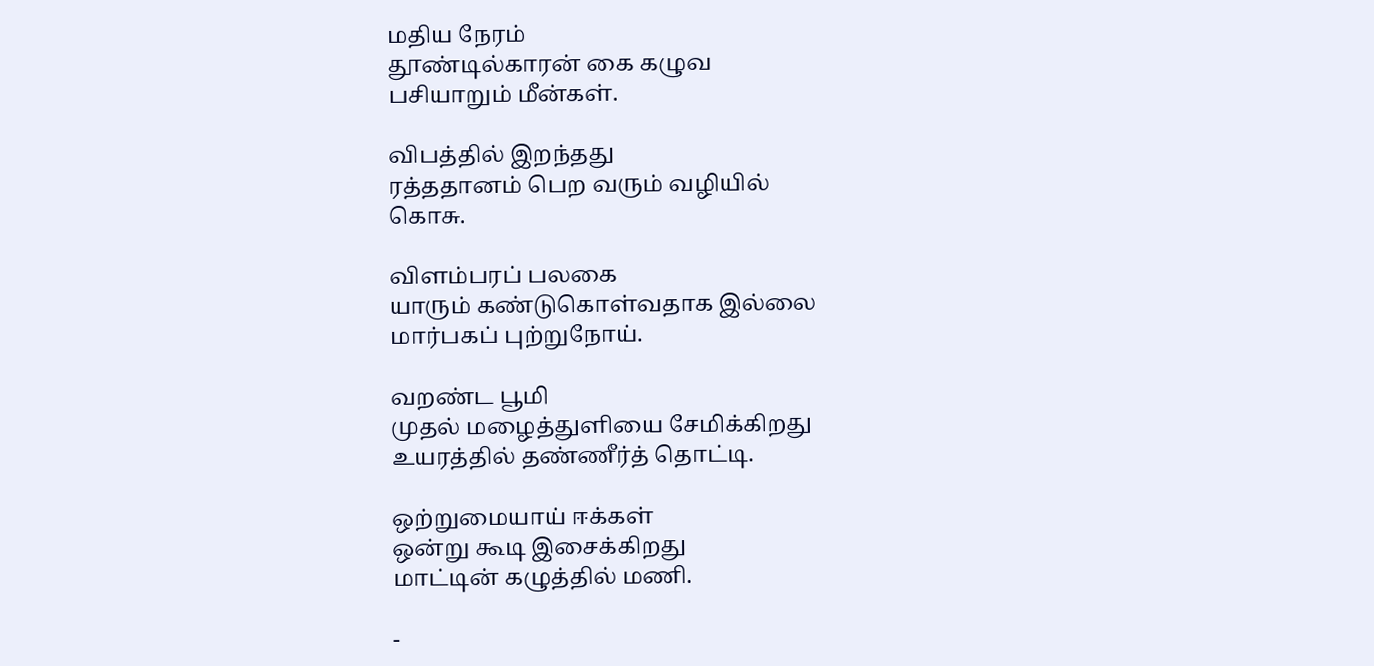மதிய நேரம்
தூண்டில்காரன் கை கழுவ
பசியாறும் மீன்கள்.

விபத்தில் இறந்தது
ரத்ததானம் பெற வரும் வழியில்
கொசு.

விளம்பரப் பலகை
யாரும் கண்டுகொள்வதாக இல்லை
மார்பகப் புற்றுநோய்.

வறண்ட பூமி
முதல் மழைத்துளியை சேமிக்கிறது
உயரத்தில் தண்ணீர்த் தொட்டி.

ஒற்றுமையாய் ஈக்கள்
ஒன்று கூடி இசைக்கிறது
மாட்டின் கழுத்தில் மணி.

-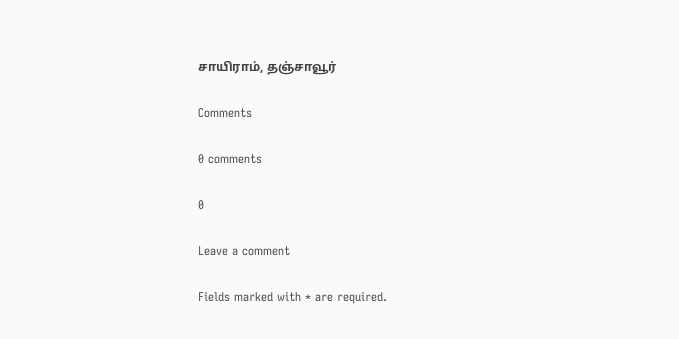சாயிராம், தஞ்சாவூர்

Comments

0 comments

0

Leave a comment

Fields marked with * are required.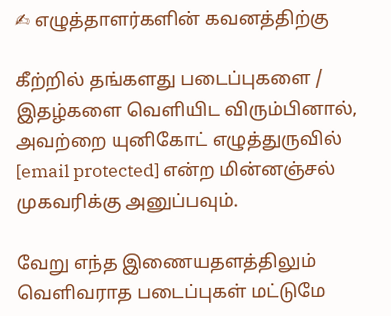✍ எழுத்தாளர்களின் கவனத்திற்கு

கீற்றில் தங்களது படைப்புகளை / இதழ்களை வெளியிட விரும்பினால், அவற்றை யுனிகோட் எழுத்துருவில் [email protected] என்ற மின்னஞ்சல் முகவரிக்கு அனுப்பவும்.

வேறு எந்த இணையதளத்திலும் வெளிவராத படைப்புகள் மட்டுமே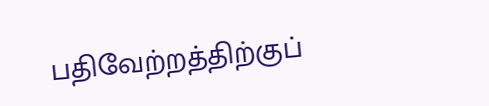பதிவேற்றத்திற்குப்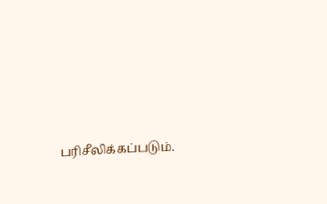பரிசீலிக்கப்படும்.